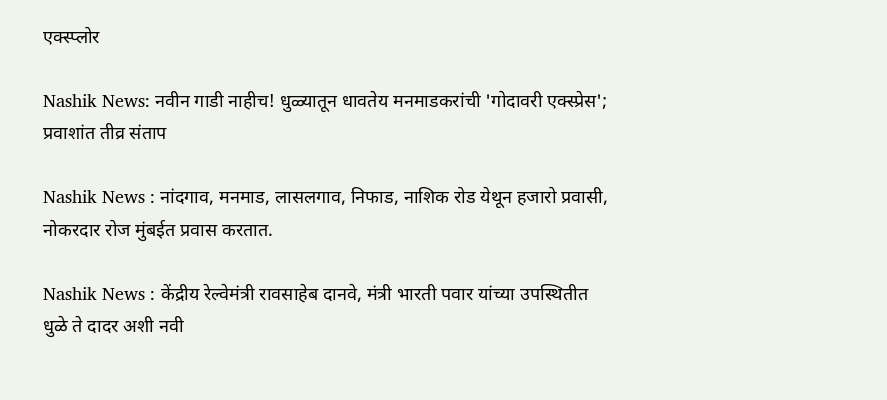एक्स्प्लोर

Nashik News: नवीन गाडी नाहीच! धुळ्यातून धावतेय मनमाडकरांची 'गोदावरी एक्स्प्रेस'; प्रवाशांत तीव्र संताप

Nashik News : नांदगाव, मनमाड, लासलगाव, निफाड, नाशिक रोड येथून हजारो प्रवासी, नोकरदार रोज मुंबईत प्रवास करतात.

Nashik News : केंद्रीय रेल्वेमंत्री रावसाहेब दानवे, मंत्री भारती पवार यांच्या उपस्थितीत धुळे ते दादर अशी नवी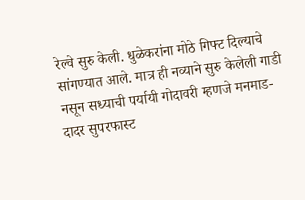रेल्वे सुरु केली. धुळेकरांना मोठे गिफ्ट दिल्याचे सांगण्यात आले. मात्र ही नव्याने सुरु केलेली गाडी नसून सध्याची पर्यायी गोदावरी म्हणजे मनमाड- दादर सुपरफास्ट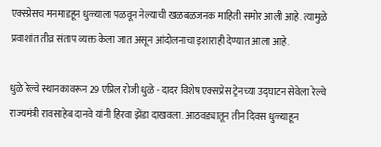एक्स्प्रेसच मनमाडहून धुळ्याला पळवून नेल्याची खळबळजनक माहिती समोर आली आहे. त्यामुळे प्रवाशांत तीव्र संताप व्यक्त केला जात असून आंदोलनाचा इशाराही देण्यात आला आहे.

धुळे रेल्वे स्थानकावरून 29 एप्रिल रोजी धुळे - दादर विशेष एक्सप्रेस ट्रेनच्या उद्घाटन सेवेला रेल्वे राज्यमंत्री रावसाहेब दानवे यांनी हिरवा झेंडा दाखवला. आठवड्यातून तीन दिवस धुळ्याहून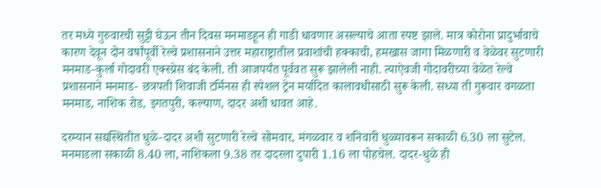तर मध्ये गुरुवारची सुट्टी घेऊन तीन दिवस मनमाडहून ही गाडी धावणार असल्याचे आता स्पष्ट झाले. मात्र कोरोना प्रादुर्भावाचे कारण देवून दोन वर्षांपूर्वी रेल्वे प्रशासनाने उत्तर महाराष्ट्रातील प्रवाशांची हक्काची, हमखास जागा मिळणारी व वेळेवर सुटणारी मनमाड-कुर्ला गोदावरी एक्स्प्रेस बंद केली. ती आजपर्यंत पूर्ववत सुरू झालेली नाही. त्याऐवजी गोदावरीच्या वेळेत रेल्वे प्रशासनाने मनमाड- छत्रपती शिवाजी टर्मिनस ही स्पेशल ट्रेन मर्यादित कालावधीसाठी सुरू केली. सध्या ती गुरूवार वगळता मनमाड, नाशिक रोड, इगतपुरी, कल्याण, दादर अशी धावत आहे.

दरम्यान सद्यस्थितीत धुळे-दादर अशी सुटणारी रेल्वे सोमवार, मंगळवार व शनिवारी धुळ्यावरून सकाळी 6.30 ला सुटेल. मनमाडला सकाळी 8.40 ला, नाशिकला 9.38 तर दादरला दुपारी 1.16 ला पोहचेल. दादर-धुळे ही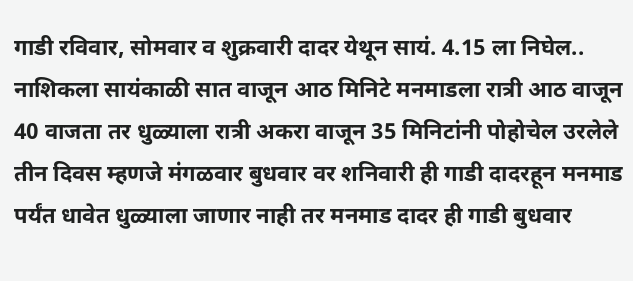गाडी रविवार, सोमवार व शुक्रवारी दादर येथून सायं. 4.15 ला निघेल.. नाशिकला सायंकाळी सात वाजून आठ मिनिटे मनमाडला रात्री आठ वाजून 40 वाजता तर धुळ्याला रात्री अकरा वाजून 35 मिनिटांनी पोहोचेल उरलेले तीन दिवस म्हणजे मंगळवार बुधवार वर शनिवारी ही गाडी दादरहून मनमाड पर्यंत धावेत धुळ्याला जाणार नाही तर मनमाड दादर ही गाडी बुधवार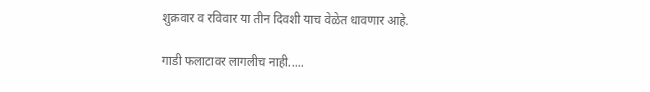शुक्रवार व रविवार या तीन दिवशी याच वेळेत धावणार आहे.

गाडी फलाटावर लागलीच नाही.....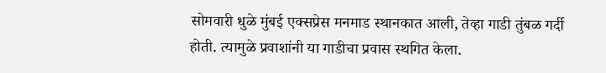सोमवारी धुळे मुंबई एक्सप्रेस मनमाड स्थानकात आली, तेव्हा गाडी तुंबळ गर्दी होती. त्यामुळे प्रवाशांनी या गाडीचा प्रवास स्थगित केला.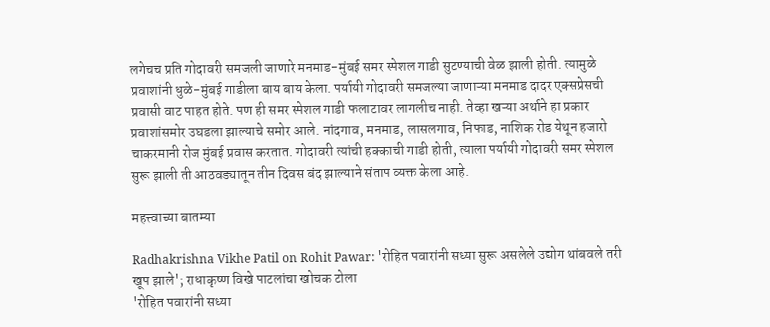लगेचच प्रति गोदावरी समजली जाणारे मनमाड-मुंबई समर स्पेशल गाडी सुटण्याची वेळ झाली होती. त्यामुळे प्रवाशांनी धुळे-मुंबई गाडीला बाय बाय केला. पर्यायी गोदावरी समजल्या जाणाऱ्या मनमाड दादर एक्सप्रेसची प्रवासी वाट पाहत होते. पण ही समर स्पेशल गाडी फलाटावर लागलीच नाही. तेव्हा खऱ्या अर्थाने हा प्रकार प्रवाशांसमोर उघडला झाल्याचे समोर आले. नांदगाव, मनमाड, लासलगाव, निफाड, नाशिक रोड येथून हजारो चाकरमानी रोज मुंबई प्रवास करतात. गोदावरी त्यांची हक्काची गाडी होती, त्याला पर्यायी गोदावरी समर स्पेशल सुरू झाली ती आठवड्यातून तीन दिवस बंद झाल्याने संताप व्यक्त केला आहे.

महत्त्वाच्या बातम्या

Radhakrishna Vikhe Patil on Rohit Pawar: 'रोहित पवारांनी सध्या सुरू असलेले उद्योग थांबवले तरी खूप झाले'; राधाकृष्ण विखे पाटलांचा खोचक टोला
'रोहित पवारांनी सध्या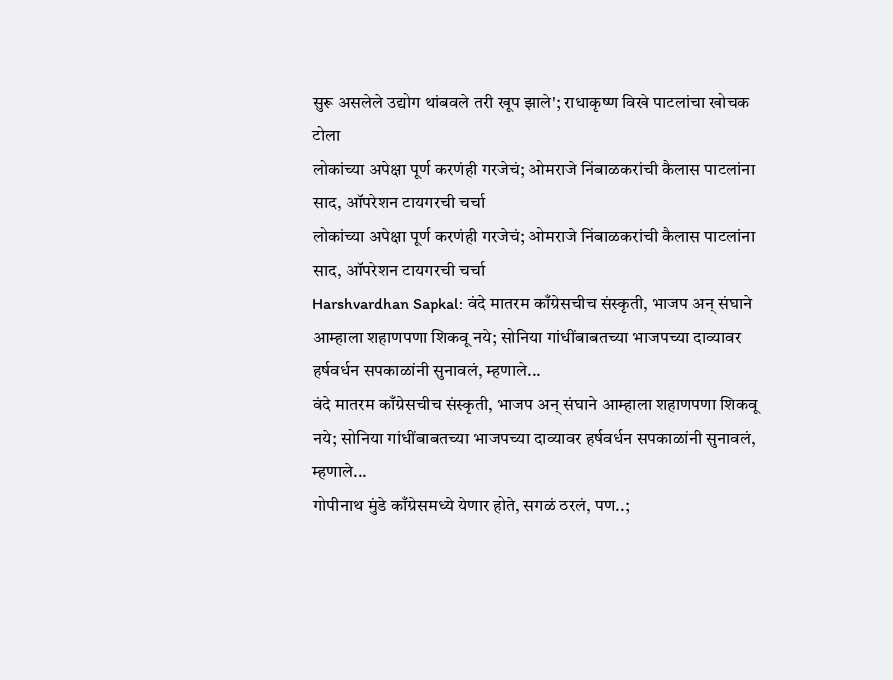सुरू असलेले उद्योग थांबवले तरी खूप झाले'; राधाकृष्ण विखे पाटलांचा खोचक टोला
लोकांच्या अपेक्षा पूर्ण करणंही गरजेचं; ओमराजे निंबाळकरांची कैलास पाटलांना साद, ऑपरेशन टायगरची चर्चा
लोकांच्या अपेक्षा पूर्ण करणंही गरजेचं; ओमराजे निंबाळकरांची कैलास पाटलांना साद, ऑपरेशन टायगरची चर्चा
Harshvardhan Sapkal: वंदे मातरम काँग्रेसचीच संस्कृती, भाजप अन् संघाने आम्हाला शहाणपणा शिकवू नये; सोनिया गांधींबाबतच्या भाजपच्या दाव्यावर हर्षवर्धन सपकाळांनी सुनावलं, म्हणाले...
वंदे मातरम काँग्रेसचीच संस्कृती, भाजप अन् संघाने आम्हाला शहाणपणा शिकवू नये; सोनिया गांधींबाबतच्या भाजपच्या दाव्यावर हर्षवर्धन सपकाळांनी सुनावलं, म्हणाले...
गोपीनाथ मुंडे काँग्रेसमध्ये येणार होते, सगळं ठरलं, पण..;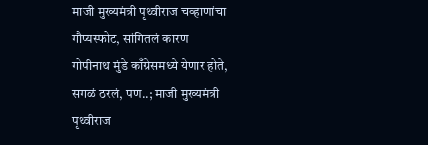माजी मुख्यमंत्री पृथ्वीराज चव्हाणांचा गौप्यस्फोट, सांगितलं कारण
गोपीनाथ मुंडे काँग्रेसमध्ये येणार होते, सगळं ठरलं, पण..; माजी मुख्यमंत्री पृथ्वीराज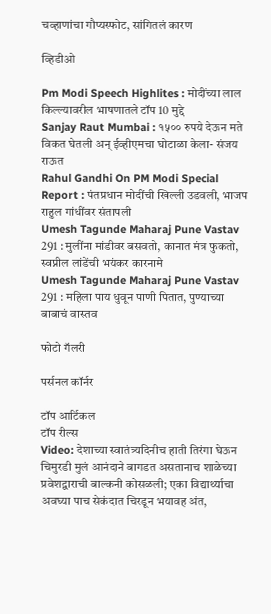चव्हाणांचा गौप्यस्फोट, सांगितलं कारण

व्हिडीओ

Pm Modi Speech Highlites : मोदींच्या लाल किल्ल्यावरील भाषणातले टॉप 10 मुद्दे
Sanjay Raut Mumbai : १५०० रुपये देऊन मते विकत घेतली अन् ईव्हीएमचा घोटाळा केला- संजय राऊत
Rahul Gandhi On PM Modi Special Report : पंतप्रधान मोदींची खिल्ली उडवली, भाजप राहुल गांधींवर संतापली
Umesh Tagunde Maharaj Pune Vastav 291 : मुलींना मांडीवर बसवतो, कानात मंत्र फुकतो, स्वप्नील लांडेंची भयंकर कारनामे
Umesh Tagunde Maharaj Pune Vastav 291 : महिला पाय धुवून पाणी पितात, पुण्याच्या बाबाचं वास्तव

फोटो गॅलरी

पर्सनल कॉर्नर

टॉप आर्टिकल
टॉप रील्स
Video: देशाच्या स्वातंत्र्यदिनीच हाती तिरंगा घेऊन चिमुरडी मुलं आनंदाने बागडत असतानाच शाळेच्या प्रवेशद्वाराची बाल्कनी कोसळली; एका विद्यार्थ्याचा अवघ्या पाच सेकंदात चिरडून भयावह अंत,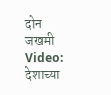दोन जखमी
Video: देशाच्या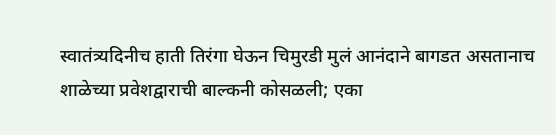स्वातंत्र्यदिनीच हाती तिरंगा घेऊन चिमुरडी मुलं आनंदाने बागडत असतानाच शाळेच्या प्रवेशद्वाराची बाल्कनी कोसळली; एका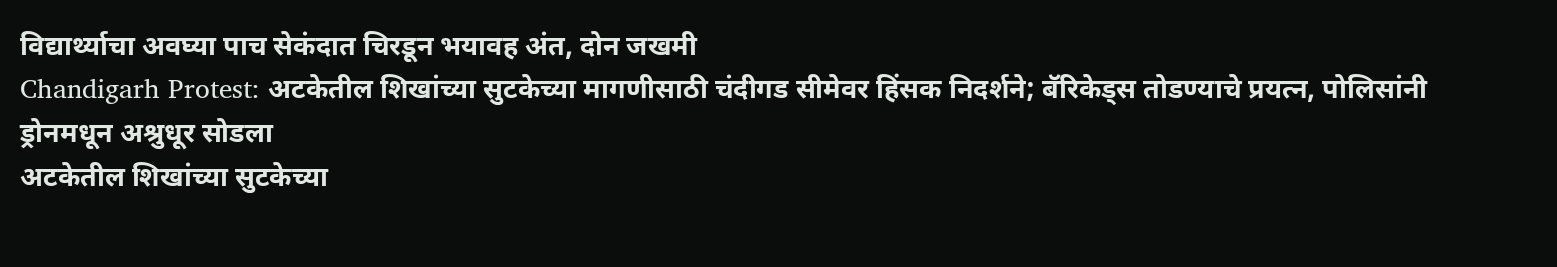विद्यार्थ्याचा अवघ्या पाच सेकंदात चिरडून भयावह अंत, दोन जखमी
Chandigarh Protest: अटकेतील शिखांच्या सुटकेच्या मागणीसाठी चंदीगड सीमेवर हिंसक निदर्शने; बॅरिकेड्स तोडण्याचे प्रयत्न, पोलिसांनी ड्रोनमधून अश्रुधूर सोडला
अटकेतील शिखांच्या सुटकेच्या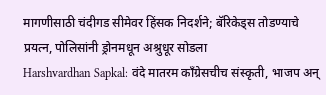मागणीसाठी चंदीगड सीमेवर हिंसक निदर्शने; बॅरिकेड्स तोडण्याचे प्रयत्न, पोलिसांनी ड्रोनमधून अश्रुधूर सोडला
Harshvardhan Sapkal: वंदे मातरम काँग्रेसचीच संस्कृती, भाजप अन्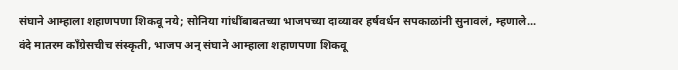संघाने आम्हाला शहाणपणा शिकवू नये; सोनिया गांधींबाबतच्या भाजपच्या दाव्यावर हर्षवर्धन सपकाळांनी सुनावलं, म्हणाले...
वंदे मातरम काँग्रेसचीच संस्कृती, भाजप अन् संघाने आम्हाला शहाणपणा शिकवू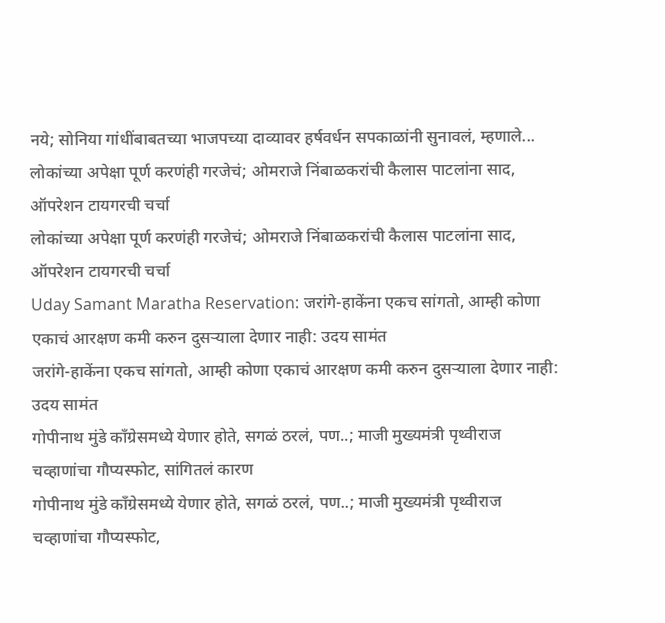नये; सोनिया गांधींबाबतच्या भाजपच्या दाव्यावर हर्षवर्धन सपकाळांनी सुनावलं, म्हणाले...
लोकांच्या अपेक्षा पूर्ण करणंही गरजेचं; ओमराजे निंबाळकरांची कैलास पाटलांना साद, ऑपरेशन टायगरची चर्चा
लोकांच्या अपेक्षा पूर्ण करणंही गरजेचं; ओमराजे निंबाळकरांची कैलास पाटलांना साद, ऑपरेशन टायगरची चर्चा
Uday Samant Maratha Reservation: जरांगे-हाकेंना एकच सांगतो, आम्ही कोणा एकाचं आरक्षण कमी करुन दुसऱ्याला देणार नाही: उदय सामंत
जरांगे-हाकेंना एकच सांगतो, आम्ही कोणा एकाचं आरक्षण कमी करुन दुसऱ्याला देणार नाही: उदय सामंत
गोपीनाथ मुंडे काँग्रेसमध्ये येणार होते, सगळं ठरलं, पण..; माजी मुख्यमंत्री पृथ्वीराज चव्हाणांचा गौप्यस्फोट, सांगितलं कारण
गोपीनाथ मुंडे काँग्रेसमध्ये येणार होते, सगळं ठरलं, पण..; माजी मुख्यमंत्री पृथ्वीराज चव्हाणांचा गौप्यस्फोट,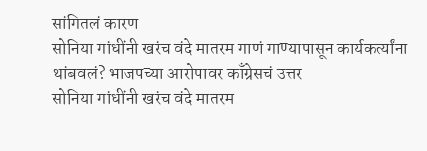सांगितलं कारण
सोनिया गांधींनी खरंच वंदे मातरम गाणं गाण्यापासून कार्यकर्त्यांना थांबवलं? भाजपच्या आरोपावर काँग्रेसचं उत्तर
सोनिया गांधींनी खरंच वंदे मातरम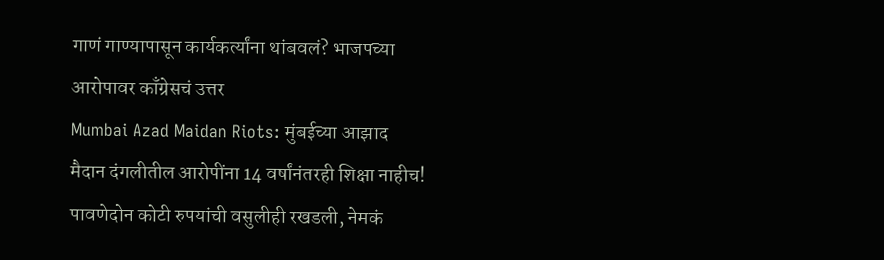गाणं गाण्यापासून कार्यकर्त्यांना थांबवलं? भाजपच्या आरोपावर काँग्रेसचं उत्तर
Mumbai Azad Maidan Riots: मुंबईच्या आझाद मैदान दंगलीतील आरोपींना 14 वर्षांनंतरही शिक्षा नाहीच! पावणेदोन कोटी रुपयांची वसुलीही रखडली, नेमकं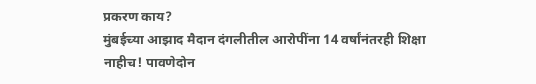प्रकरण काय?
मुंबईच्या आझाद मैदान दंगलीतील आरोपींना 14 वर्षांनंतरही शिक्षा नाहीच! पावणेदोन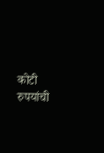कोटी रुपयांची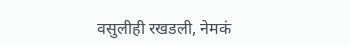वसुलीही रखडली, नेमकं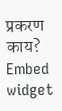प्रकरण काय?
Embed widget